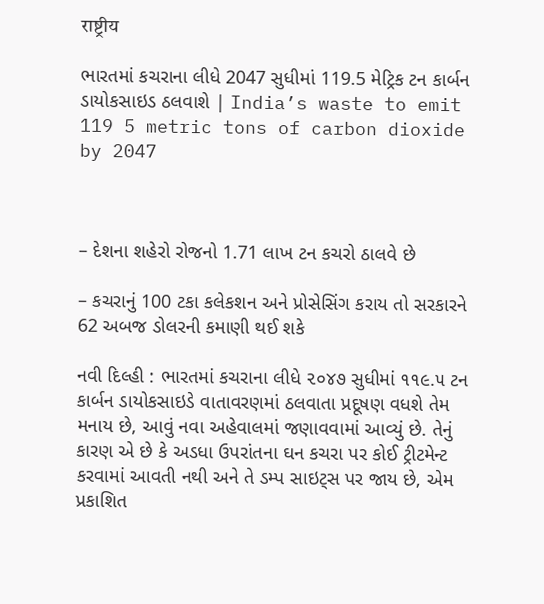राष्ट्रीय

ભારતમાં કચરાના લીધે 2047 સુધીમાં 119.5 મેટ્રિક ટન કાર્બન ડાયોકસાઇડ ઠલવાશે | India’s waste to emit 119 5 metric tons of carbon dioxide by 2047



– દેશના શહેરો રોજનો 1.71 લાખ ટન કચરો ઠાલવે છે

– કચરાનું 100 ટકા કલેકશન અને પ્રોસેસિંગ કરાય તો સરકારને 62 અબજ ડોલરની કમાણી થઈ શકે

નવી દિલ્હી : ભારતમાં કચરાના લીધે ૨૦૪૭ સુધીમાં ૧૧૯.૫ ટન કાર્બન ડાયોકસાઇડે વાતાવરણમાં ઠલવાતા પ્રદૂષણ વધશે તેમ મનાય છે, આવું નવા અહેવાલમાં જણાવવામાં આવ્યું છે. તેનું કારણ એ છે કે અડધા ઉપરાંતના ઘન કચરા પર કોઈ ટ્રીટમેન્ટ કરવામાં આવતી નથી અને તે ડમ્પ સાઇટ્સ પર જાય છે, એમ પ્રકાશિત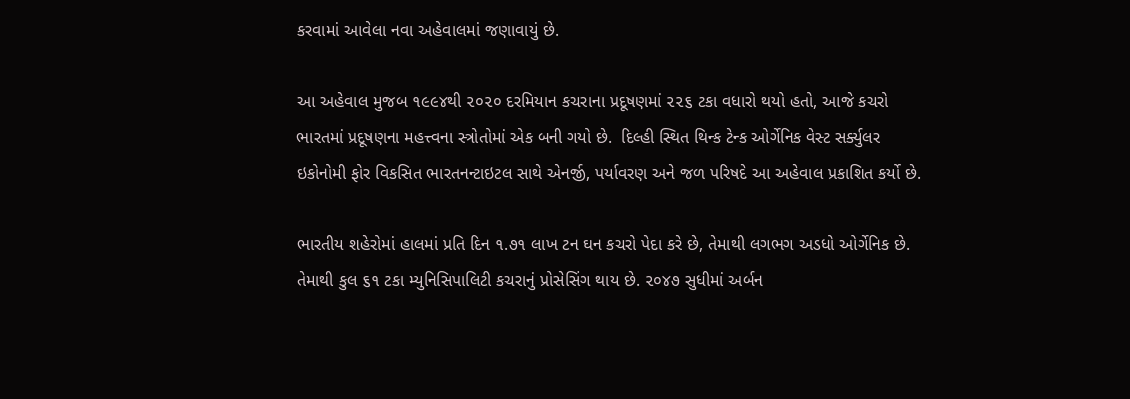કરવામાં આવેલા નવા અહેવાલમાં જણાવાયું છે.

આ અહેવાલ મુજબ ૧૯૯૪થી ૨૦૨૦ દરમિયાન કચરાના પ્રદૂષણમાં ૨૨૬ ટકા વધારો થયો હતો, આજે કચરો ભારતમાં પ્રદૂષણના મહત્ત્વના સ્ત્રોતોમાં એક બની ગયો છે.  દિલ્હી સ્થિત થિન્ક ટેન્ક ઓર્ગેનિક વેસ્ટ સર્ક્યુલર ઇકોનોમી ફોર વિકસિત ભારતનન્ટાઇટલ સાથે એનર્જી, પર્યાવરણ અને જળ પરિષદે આ અહેવાલ પ્રકાશિત કર્યો છે.

ભારતીય શહેરોમાં હાલમાં પ્રતિ દિન ૧.૭૧ લાખ ટન ઘન કચરો પેદા કરે છે, તેમાથી લગભગ અડધો ઓર્ગેનિક છે. તેમાથી કુલ ૬૧ ટકા મ્યુનિસિપાલિટી કચરાનું પ્રોસેસિંગ થાય છે. ૨૦૪૭ સુધીમાં અર્બન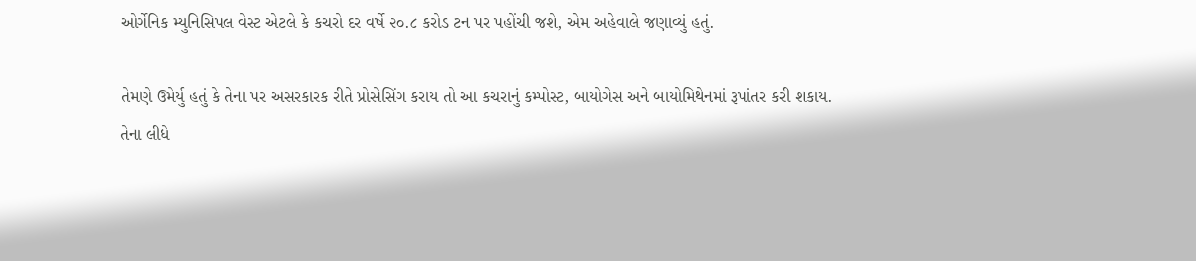ઓર્ગેનિક મ્યુનિસિપલ વેસ્ટ એટલે કે કચરો દર વર્ષે ૨૦.૮ કરોડ ટન પર પહોંચી જશે, એમ અહેવાલે જણાવ્યું હતું.

તેમણે ઉમેર્યુ હતું કે તેના પર અસરકારક રીતે પ્રોસેસિંગ કરાય તો આ કચરાનું કમ્પોસ્ટ, બાયોગેસ અને બાયોમિથેનમાં રૂપાંતર કરી શકાય. તેના લીધે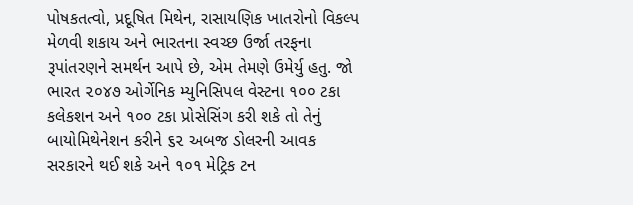પોષકતત્વો, પ્રદૂષિત મિથેન, રાસાયણિક ખાતરોનો વિકલ્પ મેળવી શકાય અને ભારતના સ્વચ્છ ઉર્જા તરફના રૂપાંતરણને સમર્થન આપે છે, એમ તેમણે ઉમેર્યુ હતુ. જો ભારત ૨૦૪૭ ઓર્ગેનિક મ્યુનિસિપલ વેસ્ટના ૧૦૦ ટકા કલેકશન અને ૧૦૦ ટકા પ્રોસેસિંગ કરી શકે તો તેનું બાયોમિથેનેશન કરીને ૬૨ અબજ ડોલરની આવક સરકારને થઈ શકે અને ૧૦૧ મેટ્રિક ટન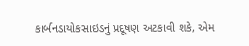કાર્બનડાયોકસાઇડનું પ્રદૂષણ અટકાવી શકે, એમ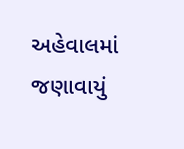અહેવાલમાં જણાવાયું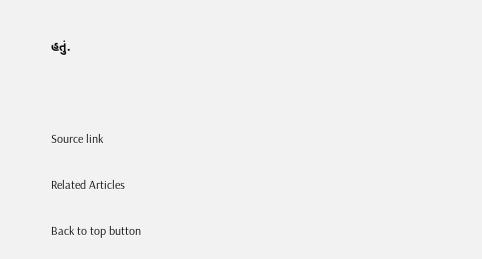હતું.



Source link

Related Articles

Back to top button